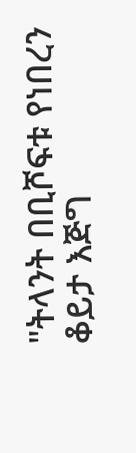"ትላንት በቢሾፍቱ የነበረን ቆይታ እጅግ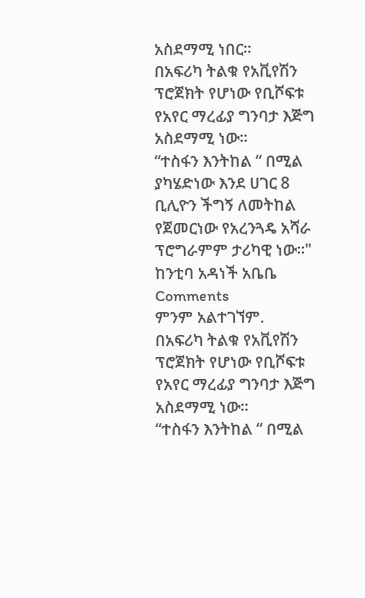አስደማሚ ነበር።
በአፍሪካ ትልቁ የአቪየሽን ፕሮጀክት የሆነው የቢሾፍቱ የአየር ማረፊያ ግንባታ እጅግ አስደማሚ ነው።
“ተስፋን እንትከል “ በሚል ያካሄድነው እንደ ሀገር 8 ቢሊዮን ችግኝ ለመትከል የጀመርነው የአረንጓዴ አሻራ ፕሮግራምም ታሪካዊ ነው።"
ከንቲባ አዳነች አቤቤ
Comments
ምንም አልተገኘም.
በአፍሪካ ትልቁ የአቪየሽን ፕሮጀክት የሆነው የቢሾፍቱ የአየር ማረፊያ ግንባታ እጅግ አስደማሚ ነው።
“ተስፋን እንትከል “ በሚል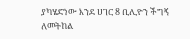ያካሄድነው እንደ ሀገር 8 ቢሊዮን ችግኝ ለመትከል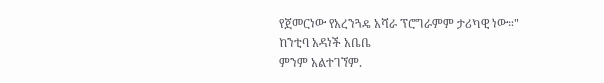የጀመርነው የአረንጓዴ አሻራ ፕሮግራምም ታሪካዊ ነው።"
ከንቲባ አዳነች አቤቤ
ምንም አልተገኘም.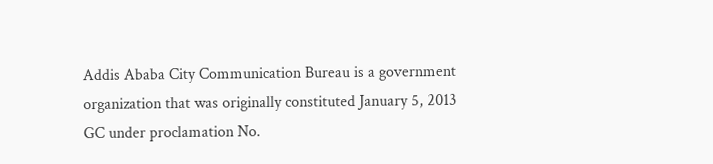Addis Ababa City Communication Bureau is a government organization that was originally constituted January 5, 2013 GC under proclamation No.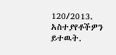120/2013.
አስተያየቶችዎን ይተዉት.